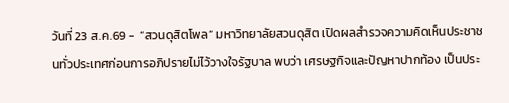วันที่ 23 ส.ค.69 -  “สวนดุสิตโพล” มหาวิทยาลัยสวนดุสิต เปิดผลสำรวจความคิดเห็นประชาชนทั่วประเทศก่อนการอภิปรายไม่ไว้วางใจรัฐบาล พบว่า เศรษฐกิจและปัญหาปากท้อง เป็นประ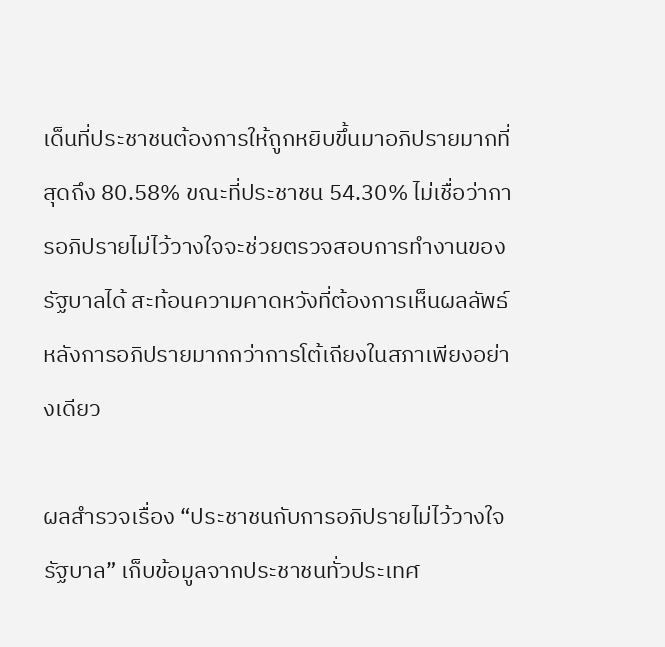เด็นที่ประชาชนต้องการให้ถูกหยิบขึ้นมาอภิปรายมากที่สุดถึง 80.58% ขณะที่ประชาชน 54.30% ไม่เชื่อว่าการอภิปรายไม่ไว้วางใจจะช่วยตรวจสอบการทำงานของรัฐบาลได้ สะท้อนความคาดหวังที่ต้องการเห็นผลลัพธ์หลังการอภิปรายมากกว่าการโต้เถียงในสภาเพียงอย่างเดียว

ผลสำรวจเรื่อง “ประชาชนกับการอภิปรายไม่ไว้วางใจรัฐบาล” เก็บข้อมูลจากประชาชนทั่วประเทศ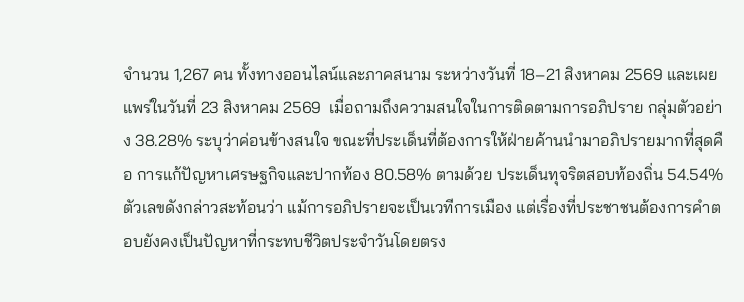จำนวน 1,267 คน ทั้งทางออนไลน์และภาคสนาม ระหว่างวันที่ 18–21 สิงหาคม 2569 และเผยแพร่ในวันที่ 23 สิงหาคม 2569  เมื่อถามถึงความสนใจในการติดตามการอภิปราย กลุ่มตัวอย่าง 38.28% ระบุว่าค่อนข้างสนใจ ขณะที่ประเด็นที่ต้องการให้ฝ่ายค้านนำมาอภิปรายมากที่สุดคือ การแก้ปัญหาเศรษฐกิจและปากท้อง 80.58% ตามด้วย ประเด็นทุจริตสอบท้องถิ่น 54.54%  ตัวเลขดังกล่าวสะท้อนว่า แม้การอภิปรายจะเป็นเวทีการเมือง แต่เรื่องที่ประชาชนต้องการคำตอบยังคงเป็นปัญหาที่กระทบชีวิตประจำวันโดยตรง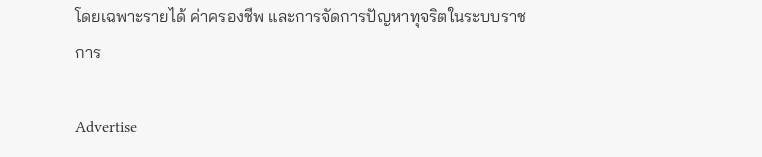โดยเฉพาะรายได้ ค่าครองชีพ และการจัดการปัญหาทุจริตในระบบราชการ

Advertise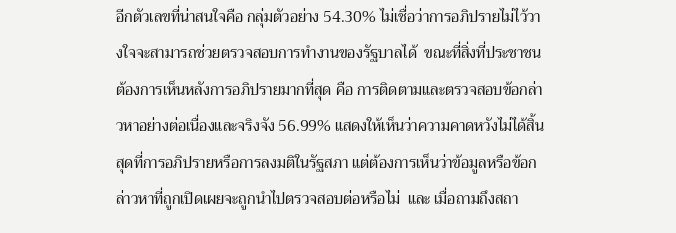อีกตัวเลขที่น่าสนใจคือ กลุ่มตัวอย่าง 54.30% ไม่เชื่อว่าการอภิปรายไม่ไว้วางใจจะสามารถช่วยตรวจสอบการทำงานของรัฐบาลได้  ขณะที่สิ่งที่ประชาชนต้องการเห็นหลังการอภิปรายมากที่สุด คือ การติดตามและตรวจสอบข้อกล่าวหาอย่างต่อเนื่องและจริงจัง 56.99% แสดงให้เห็นว่าความคาดหวังไม่ได้สิ้นสุดที่การอภิปรายหรือการลงมติในรัฐสภา แต่ต้องการเห็นว่าข้อมูลหรือข้อกล่าวหาที่ถูกเปิดเผยจะถูกนำไปตรวจสอบต่อหรือไม่  และ เมื่อถามถึงสถา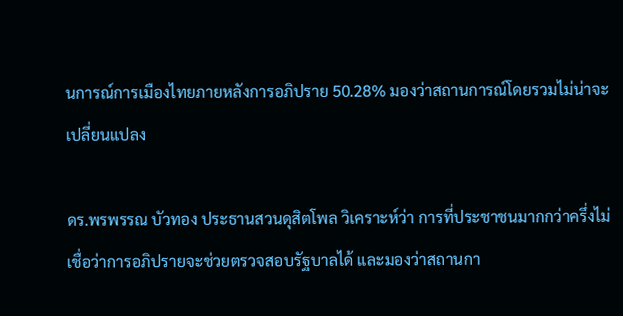นการณ์การเมืองไทยภายหลังการอภิปราย 50.28% มองว่าสถานการณ์โดยรวมไม่น่าจะเปลี่ยนแปลง

ดร.พรพรรณ บัวทอง ประธานสวนดุสิตโพล วิเคราะห์ว่า การที่ประชาชนมากกว่าครึ่งไม่เชื่อว่าการอภิปรายจะช่วยตรวจสอบรัฐบาลได้ และมองว่าสถานกา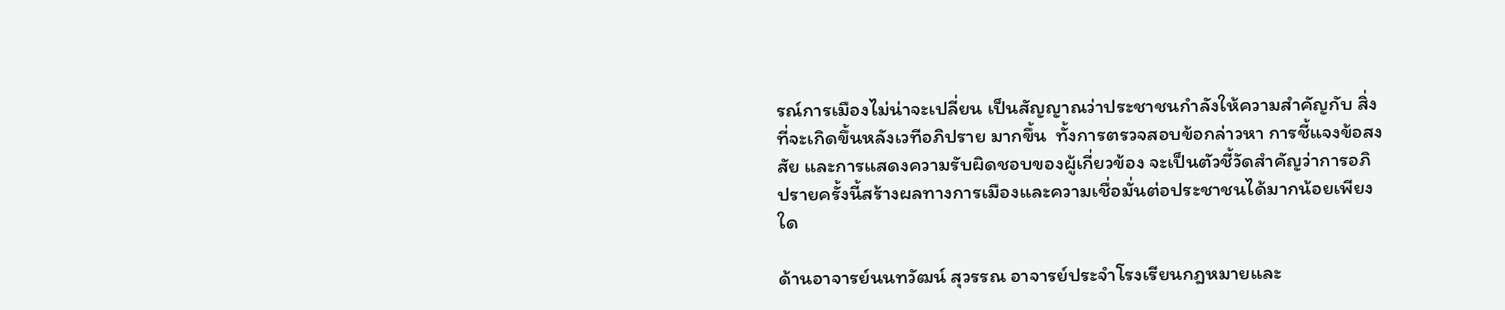รณ์การเมืองไม่น่าจะเปลี่ยน เป็นสัญญาณว่าประชาชนกำลังให้ความสำคัญกับ สิ่งที่จะเกิดขึ้นหลังเวทีอภิปราย มากขึ้น  ทั้งการตรวจสอบข้อกล่าวหา การชี้แจงข้อสงสัย และการแสดงความรับผิดชอบของผู้เกี่ยวข้อง จะเป็นตัวชี้วัดสำคัญว่าการอภิปรายครั้งนี้สร้างผลทางการเมืองและความเชื่อมั่นต่อประชาชนได้มากน้อยเพียงใด

ด้านอาจารย์นนทวัฒน์ สุวรรณ อาจารย์ประจำโรงเรียนกฎหมายและ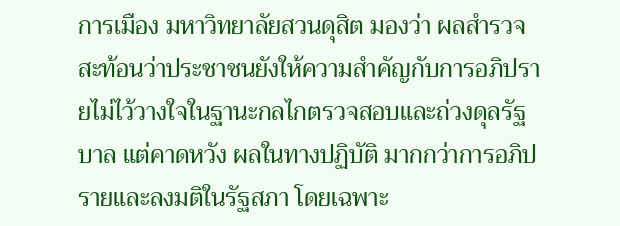การเมือง มหาวิทยาลัยสวนดุสิต มองว่า ผลสำรวจสะท้อนว่าประชาชนยังให้ความสำคัญกับการอภิปรายไม่ไว้วางใจในฐานะกลไกตรวจสอบและถ่วงดุลรัฐบาล แต่คาดหวัง ผลในทางปฏิบัติ มากกว่าการอภิปรายและลงมติในรัฐสภา โดยเฉพาะ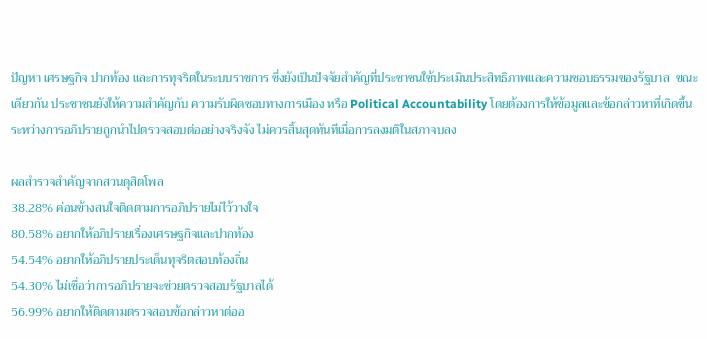ปัญหา เศรษฐกิจ ปากท้อง และการทุจริตในระบบราชการ ซึ่งยังเป็นปัจจัยสำคัญที่ประชาชนใช้ประเมินประสิทธิภาพและความชอบธรรมของรัฐบาล  ขณะเดียวกัน ประชาชนยังให้ความสำคัญกับ ความรับผิดชอบทางการเมือง หรือ Political Accountability โดยต้องการให้ข้อมูลและข้อกล่าวหาที่เกิดขึ้นระหว่างการอภิปรายถูกนำไปตรวจสอบต่ออย่างจริงจัง ไม่ควรสิ้นสุดทันทีเมื่อการลงมติในสภาจบลง

ผลสำรวจสำคัญจากสวนดุสิตโพล
38.28% ค่อนข้างสนใจติดตามการอภิปรายไม่ไว้วางใจ
80.58% อยากให้อภิปรายเรื่องเศรษฐกิจและปากท้อง
54.54% อยากให้อภิปรายประเด็นทุจริตสอบท้องถิ่น
54.30% ไม่เชื่อว่าการอภิปรายจะช่วยตรวจสอบรัฐบาลได้
56.99% อยากให้ติดตามตรวจสอบข้อกล่าวหาต่ออ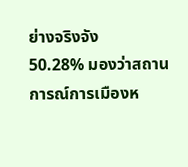ย่างจริงจัง
50.28% มองว่าสถานการณ์การเมืองห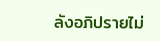ลังอภิปรายไม่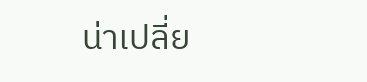น่าเปลี่ย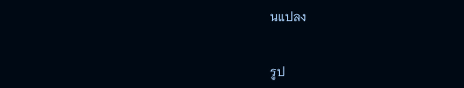นแปลง


รูป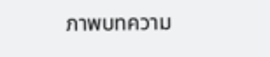ภาพบทความ